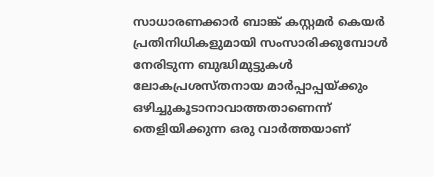സാധാരണക്കാർ ബാങ്ക് കസ്റ്റമർ കെയർ പ്രതിനിധികളുമായി സംസാരിക്കുമ്പോൾ നേരിടുന്ന ബുദ്ധിമുട്ടുകൾ ലോകപ്രശസ്തനായ മാർപ്പാപ്പയ്ക്കും ഒഴിച്ചുകൂടാനാവാത്തതാണെന്ന് തെളിയിക്കുന്ന ഒരു വാർത്തയാണ്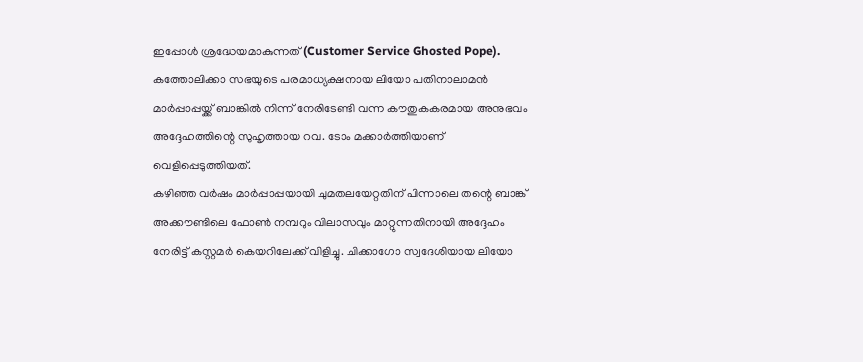ഇപ്പോൾ ശ്രദ്ധേയമാകുന്നത് (Customer Service Ghosted Pope). കത്തോലിക്കാ സഭയുടെ പരമാധ്യക്ഷനായ ലിയോ പതിനാലാമൻ മാർപ്പാപ്പയ്ക്ക് ബാങ്കിൽ നിന്ന് നേരിടേണ്ടി വന്ന കൗതുകകരമായ അനുഭവം അദ്ദേഹത്തിന്റെ സുഹൃത്തായ റവ. ടോം മക്കാർത്തിയാണ് വെളിപ്പെടുത്തിയത്.
കഴിഞ്ഞ വർഷം മാർപ്പാപ്പയായി ചുമതലയേറ്റതിന് പിന്നാലെ തന്റെ ബാങ്ക് അക്കൗണ്ടിലെ ഫോൺ നമ്പറും വിലാസവും മാറ്റുന്നതിനായി അദ്ദേഹം നേരിട്ട് കസ്റ്റമർ കെയറിലേക്ക് വിളിച്ചു. ചിക്കാഗോ സ്വദേശിയായ ലിയോ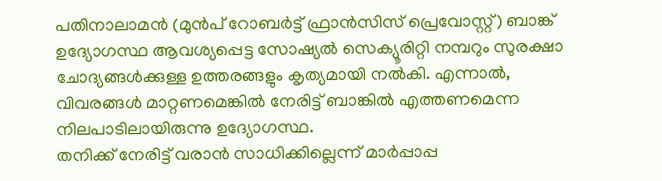പതിനാലാമൻ (മുൻപ് റോബർട്ട് ഫ്രാൻസിസ് പ്രെവോസ്റ്റ്) ബാങ്ക് ഉദ്യോഗസ്ഥ ആവശ്യപ്പെട്ട സോഷ്യൽ സെക്യൂരിറ്റി നമ്പറും സുരക്ഷാ ചോദ്യങ്ങൾക്കുള്ള ഉത്തരങ്ങളും കൃത്യമായി നൽകി. എന്നാൽ, വിവരങ്ങൾ മാറ്റണമെങ്കിൽ നേരിട്ട് ബാങ്കിൽ എത്തണമെന്ന നിലപാടിലായിരുന്നു ഉദ്യോഗസ്ഥ.
തനിക്ക് നേരിട്ട് വരാൻ സാധിക്കില്ലെന്ന് മാർപ്പാപ്പ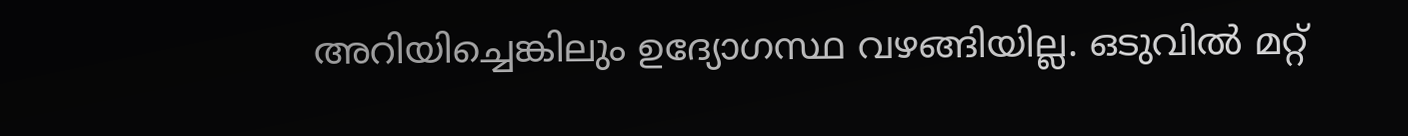അറിയിച്ചെങ്കിലും ഉദ്യോഗസ്ഥ വഴങ്ങിയില്ല. ഒടുവിൽ മറ്റ്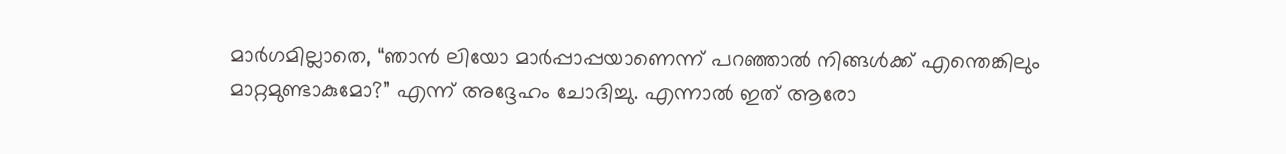മാർഗമില്ലാതെ, “ഞാൻ ലിയോ മാർപ്പാപ്പയാണെന്ന് പറഞ്ഞാൽ നിങ്ങൾക്ക് എന്തെങ്കിലും മാറ്റമുണ്ടാകുമോ?” എന്ന് അദ്ദേഹം ചോദിച്ചു. എന്നാൽ ഇത് ആരോ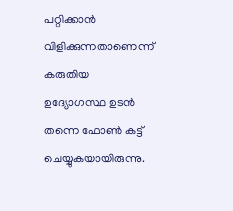പറ്റിക്കാൻ വിളിക്കുന്നതാണെന്ന് കരുതിയ ഉദ്യോഗസ്ഥ ഉടൻ തന്നെ ഫോൺ കട്ട് ചെയ്യുകയായിരുന്നു.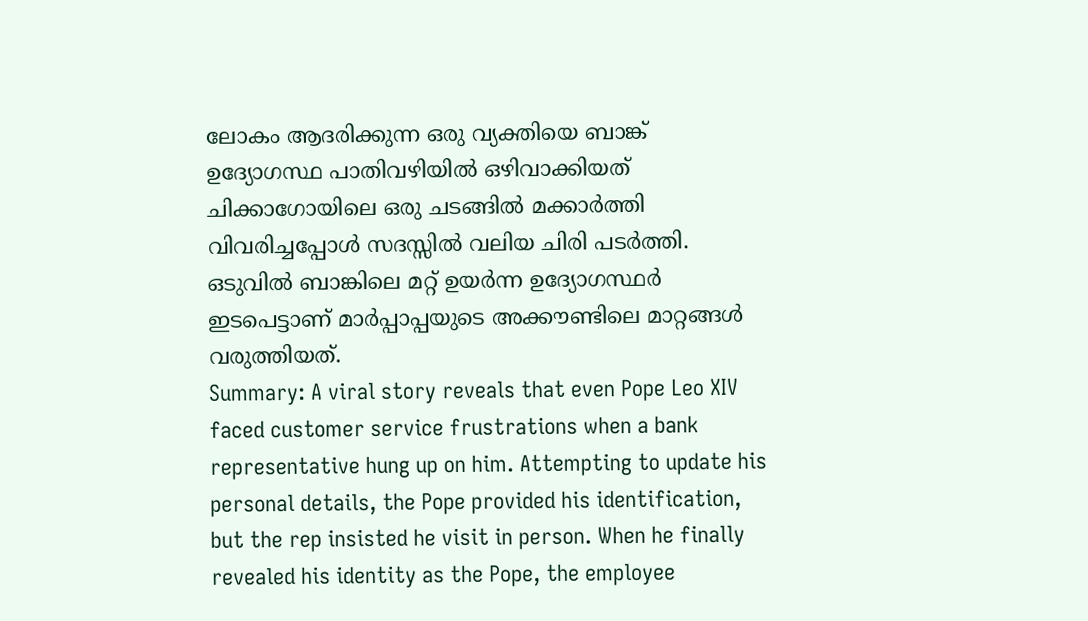ലോകം ആദരിക്കുന്ന ഒരു വ്യക്തിയെ ബാങ്ക് ഉദ്യോഗസ്ഥ പാതിവഴിയിൽ ഒഴിവാക്കിയത് ചിക്കാഗോയിലെ ഒരു ചടങ്ങിൽ മക്കാർത്തി വിവരിച്ചപ്പോൾ സദസ്സിൽ വലിയ ചിരി പടർത്തി. ഒടുവിൽ ബാങ്കിലെ മറ്റ് ഉയർന്ന ഉദ്യോഗസ്ഥർ ഇടപെട്ടാണ് മാർപ്പാപ്പയുടെ അക്കൗണ്ടിലെ മാറ്റങ്ങൾ വരുത്തിയത്.
Summary: A viral story reveals that even Pope Leo XIV faced customer service frustrations when a bank representative hung up on him. Attempting to update his personal details, the Pope provided his identification, but the rep insisted he visit in person. When he finally revealed his identity as the Pope, the employee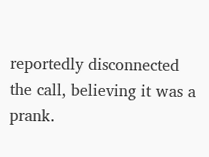reportedly disconnected the call, believing it was a prank.